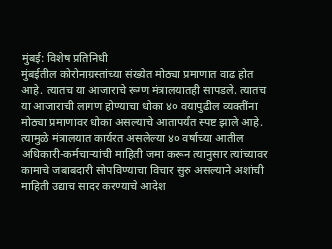मुंबई: विशेष प्रतिनिधी
मुंबईतील कोरोनाग्रस्तांच्या संख्येत मोठ्या प्रमाणात वाढ होत आहे. त्यातच या आजाराचे रूग्ण मंत्रालयातही सापडले. त्यातच या आजाराची लागण होण्याचा धोका ४० वयापुढील व्यक्तींना मोठ्या प्रमाणावर धोका असल्याचे आतापर्यंत स्पष्ट झाले आहे. त्यामुळे मंत्रालयात कार्यरत असलेल्या ४० वर्षाच्या आतील अधिकारी-कर्मचाऱ्यांची माहिती जमा करून त्यानुसार त्यांच्यावर कामाचे जबाबदारी सोपविण्याचा विचार सुरु असल्याने अशांची माहिती उद्याच सादर करण्याचे आदेश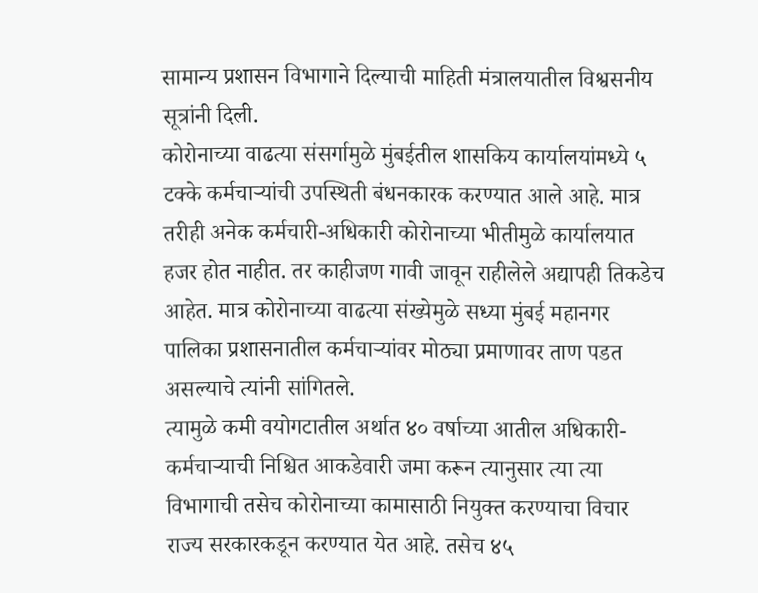सामान्य प्रशासन विभागाने दिल्याची माहिती मंत्रालयातील विश्वसनीय सूत्रांनी दिली.
कोरोनाच्या वाढत्या संसर्गामुळे मुंबईतील शासकिय कार्यालयांमध्ये ५ टक्के कर्मचाऱ्यांची उपस्थिती बंधनकारक करण्यात आले आहे. मात्र तरीही अनेक कर्मचारी-अधिकारी कोरोनाच्या भीतीमुळे कार्यालयात हजर होत नाहीत. तर काहीजण गावी जावून राहीलेले अद्यापही तिकडेच आहेत. मात्र कोरोनाच्या वाढत्या संख्येमुळे सध्या मुंबई महानगर पालिका प्रशासनातील कर्मचाऱ्यांवर मोठ्या प्रमाणावर ताण पडत असल्याचे त्यांनी सांगितले.
त्यामुळे कमी वयोगटातील अर्थात ४० वर्षाच्या आतील अधिकारी-कर्मचाऱ्याची निश्चित आकडेवारी जमा करून त्यानुसार त्या त्या विभागाची तसेच कोरोनाच्या कामासाठी नियुक्त करण्याचा विचार राज्य सरकारकडून करण्यात येत आहे. तसेच ४५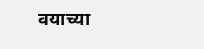वयाच्या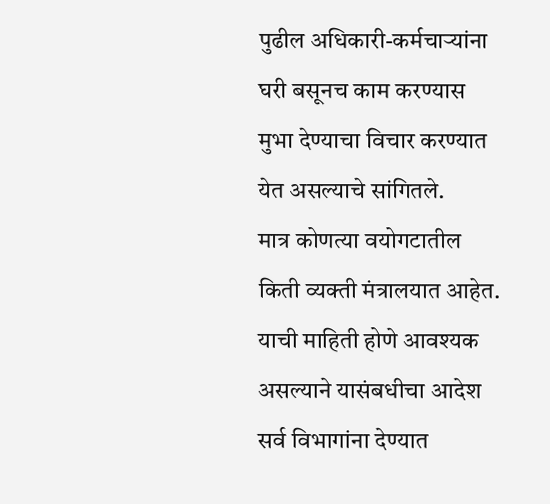पुढील अधिकारी-कर्मचाऱ्यांना घरी बसूनच काम करण्यास मुभा देण्याचा विचार करण्यात येत असल्याचे सांगितले.
मात्र कोणत्या वयोगटातील किती व्यक्ती मंत्रालयात आहेत. याची माहिती होणे आवश्यक असल्याने यासंबधीचा आदेश सर्व विभागांना देण्यात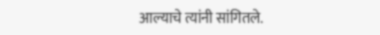आल्याचे त्यांनी सांगितले.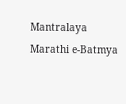Mantralaya
Marathi e-Batmya